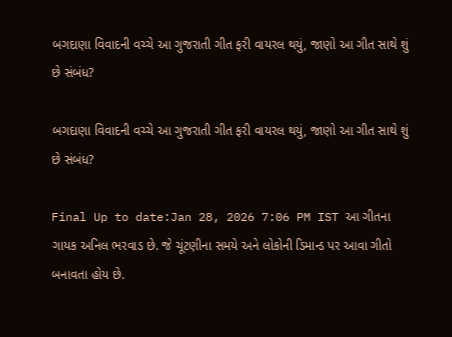બગદાણા વિવાદની વચ્ચે આ ગુજરાતી ગીત ફરી વાયરલ થયું, જાણો આ ગીત સાથે શું છે સંબંધ?

બગદાણા વિવાદની વચ્ચે આ ગુજરાતી ગીત ફરી વાયરલ થયું, જાણો આ ગીત સાથે શું છે સંબંધ?

Final Up to date:Jan 28, 2026 7:06 PM IST આ ગીતના ગાયક અનિલ ભરવાડ છે. જે ચૂંટણીના સમયે અને લોકોની ડિમાન્ડ પર આવા ગીતો બનાવતા હોય છે.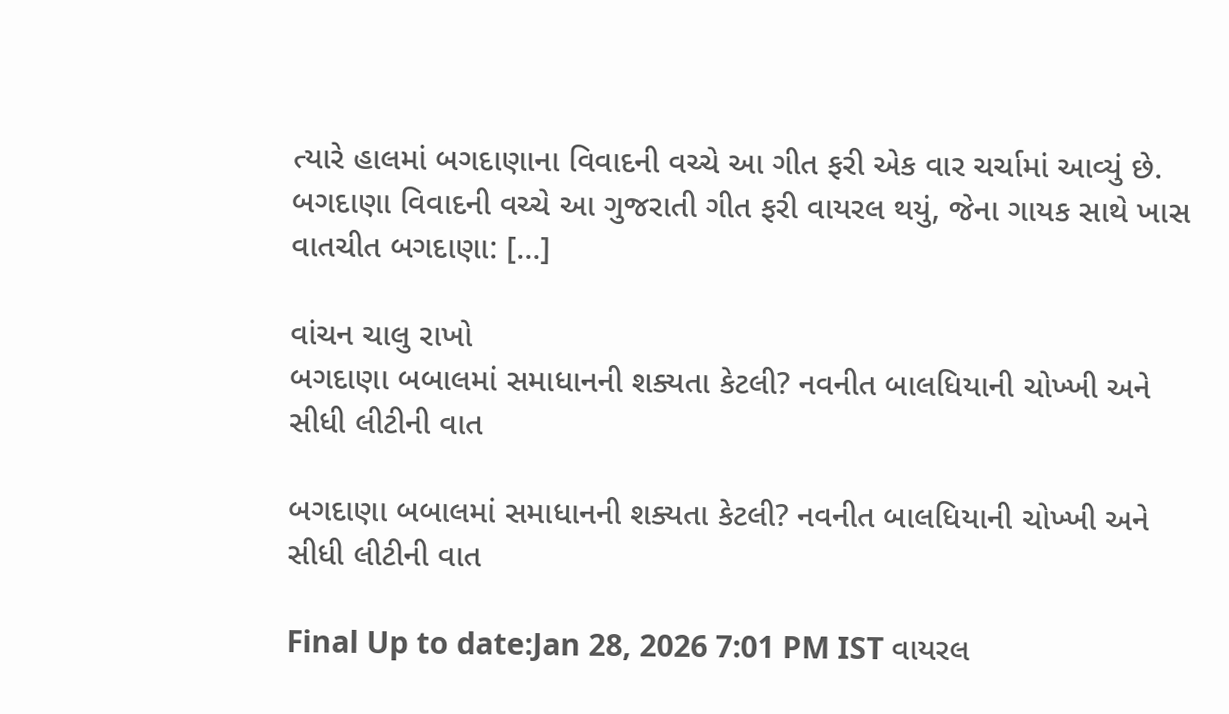ત્યારે હાલમાં બગદાણાના વિવાદની વચ્ચે આ ગીત ફરી એક વાર ચર્ચામાં આવ્યું છે. બગદાણા વિવાદની વચ્ચે આ ગુજરાતી ગીત ફરી વાયરલ થયું, જેના ગાયક સાથે ખાસ વાતચીત બગદાણા: […]

વાંચન ચાલુ રાખો
બગદાણા બબાલમાં સમાધાનની શક્યતા કેટલી? નવનીત બાલધિયાની ચોખ્ખી અને સીધી લીટીની વાત

બગદાણા બબાલમાં સમાધાનની શક્યતા કેટલી? નવનીત બાલધિયાની ચોખ્ખી અને સીધી લીટીની વાત

Final Up to date:Jan 28, 2026 7:01 PM IST વાયરલ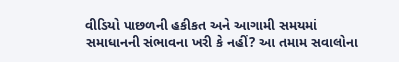વીડિયો પાછળની હકીકત અને આગામી સમયમાં સમાધાનની સંભાવના ખરી કે નહીં? આ તમામ સવાલોના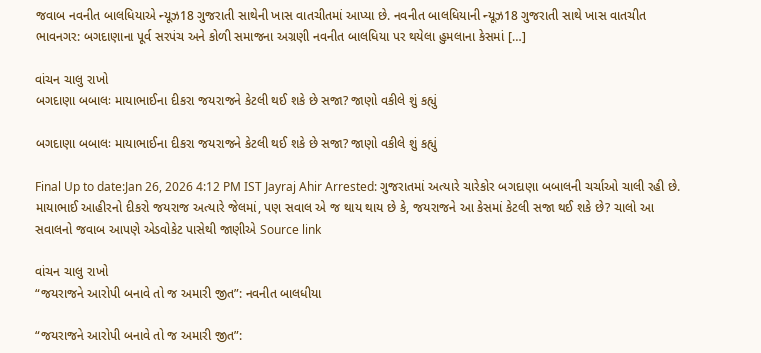જવાબ નવનીત બાલધિયાએ ન્યૂઝ18 ગુજરાતી સાથેની ખાસ વાતચીતમાં આપ્યા છે. નવનીત બાલધિયાની ન્યૂઝ18 ગુજરાતી સાથે ખાસ વાતચીત ભાવનગર: બગદાણાના પૂર્વ સરપંચ અને કોળી સમાજના અગ્રણી નવનીત બાલધિયા પર થયેલા હુમલાના કેસમાં […]

વાંચન ચાલુ રાખો
બગદાણા બબાલઃ માયાભાઈના દીકરા જયરાજને કેટલી થઈ શકે છે સજા? જાણો વકીલે શું કહ્યું

બગદાણા બબાલઃ માયાભાઈના દીકરા જયરાજને કેટલી થઈ શકે છે સજા? જાણો વકીલે શું કહ્યું

Final Up to date:Jan 26, 2026 4:12 PM IST Jayraj Ahir Arrested: ગુજરાતમાં અત્યારે ચારેકોર બગદાણા બબાલની ચર્ચાઓ ચાલી રહી છે. માયાભાઈ આહીરનો દીકરો જયરાજ અત્યારે જેલમાં, પણ સવાલ એ જ થાય થાય છે કે, જયરાજને આ કેસમાં કેટલી સજા થઈ શકે છે? ચાલો આ સવાલનો જવાબ આપણે એડવોકેટ પાસેથી જાણીએ Source link

વાંચન ચાલુ રાખો
“જયરાજને આરોપી બનાવે તો જ અમારી જીત”: નવનીત બાલધીયા

“જયરાજને આરોપી બનાવે તો જ અમારી જીત”: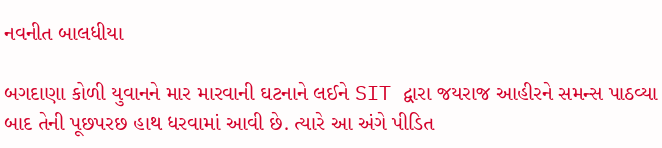નવનીત બાલધીયા

બગદાણા કોળી યુવાનને માર મારવાની ઘટનાને લઈને SIT દ્વારા જયરાજ આહીરને સમન્સ પાઠવ્યા બાદ તેની પૂછપરછ હાથ ધરવામાં આવી છે. ત્યારે આ અંગે પીડિત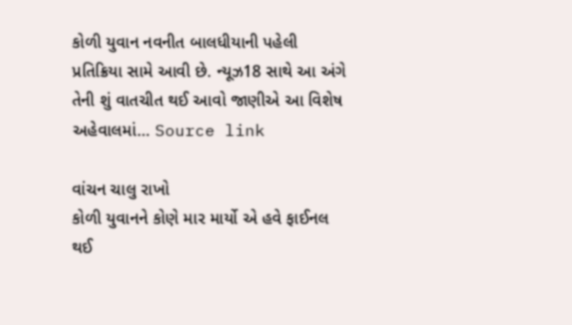કોળી યુવાન નવનીત બાલધીયાની પહેલી પ્રતિક્રિયા સામે આવી છે. ન્યૂઝ18 સાથે આ અંગે તેની શું વાતચીત થઈ આવો જાણીએ આ વિશેષ અહેવાલમાં… Source link

વાંચન ચાલુ રાખો
કોળી યુવાનને કોણે માર માર્યો એ હવે ફાઈનલ થઈ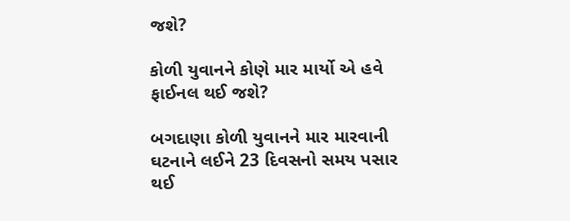જશે?

કોળી યુવાનને કોણે માર માર્યો એ હવે ફાઈનલ થઈ જશે?

બગદાણા કોળી યુવાનને માર મારવાની ઘટનાને લઈને 23 દિવસનો સમય પસાર થઈ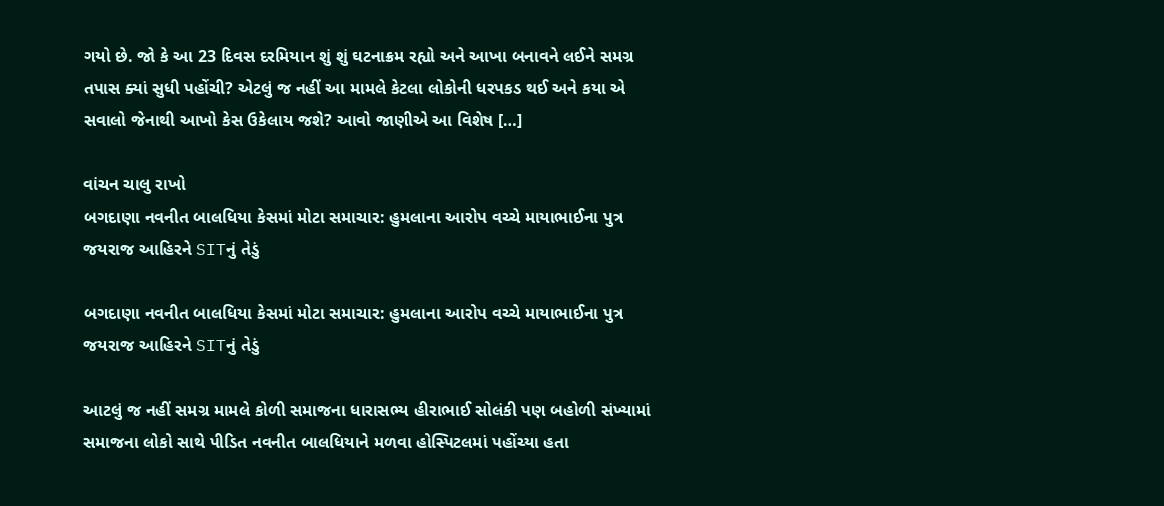ગયો છે. જો કે આ 23 દિવસ દરમિયાન શું શું ઘટનાક્રમ રહ્યો અને આખા બનાવને લઈને સમગ્ર તપાસ ક્યાં સુધી પહોંચી? એટલું જ નહીં આ મામલે કેટલા લોકોની ધરપકડ થઈ અને કયા એ સવાલો જેનાથી આખો કેસ ઉકેલાય જશે? આવો જાણીએ આ વિશેષ […]

વાંચન ચાલુ રાખો
બગદાણા નવનીત બાલધિયા કેસમાં મોટા સમાચાર: હુમલાના આરોપ વચ્ચે માયાભાઈના પુત્ર જયરાજ આહિરને SITનું તેડું

બગદાણા નવનીત બાલધિયા કેસમાં મોટા સમાચાર: હુમલાના આરોપ વચ્ચે માયાભાઈના પુત્ર જયરાજ આહિરને SITનું તેડું

આટલું જ નહીં સમગ્ર મામલે કોળી સમાજના ધારાસભ્ય હીરાભાઈ સોલંકી પણ બહોળી સંખ્યામાં સમાજના લોકો સાથે પીડિત નવનીત બાલધિયાને મળવા હોસ્પિટલમાં પહોંચ્યા હતા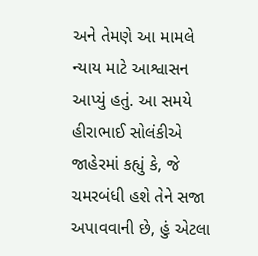અને તેમણે આ મામલે ન્યાય માટે આશ્વાસન આપ્યું હતું. આ સમયે હીરાભાઈ સોલંકીએ જાહેરમાં કહ્યું કે, જે ચમરબંધી હશે તેને સજા અપાવવાની છે, હું એટલા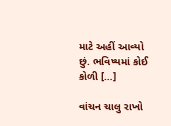માટે અહીં આવ્યો છું. ભવિષ્યમાં કોઈ કોળી […]

વાંચન ચાલુ રાખો